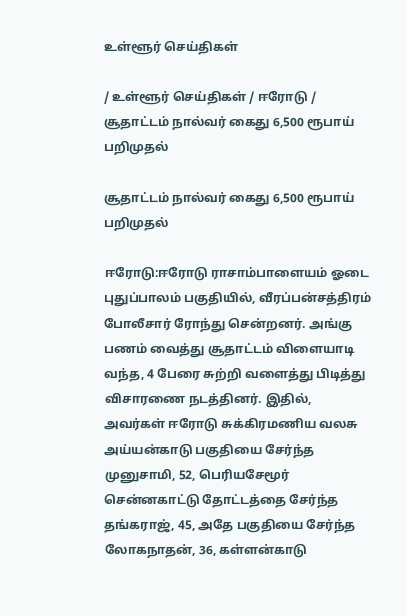உள்ளூர் செய்திகள்

/ உள்ளூர் செய்திகள் / ஈரோடு / சூதாட்டம் நால்வர் கைது 6,500 ரூபாய் பறிமுதல்

சூதாட்டம் நால்வர் கைது 6,500 ரூபாய் பறிமுதல்

ஈரோடு:ஈரோடு ராசாம்பாளையம் ஓடை புதுப்பாலம் பகுதியில், வீரப்பன்சத்திரம் போலீசார் ரோந்து சென்றனர். அங்கு பணம் வைத்து சூதாட்டம் விளையாடி வந்த, 4 பேரை சுற்றி வளைத்து பிடித்து விசாரணை நடத்தினர். இதில், அவர்கள் ஈரோடு சுக்கிரமணிய வலசு அய்யன்காடு பகுதியை சேர்ந்த முனுசாமி, 52, பெரியசேமூர் சென்னகாட்டு தோட்டத்தை சேர்ந்த தங்கராஜ், 45, அதே பகுதியை சேர்ந்த லோகநாதன், 36, கள்ளன்காடு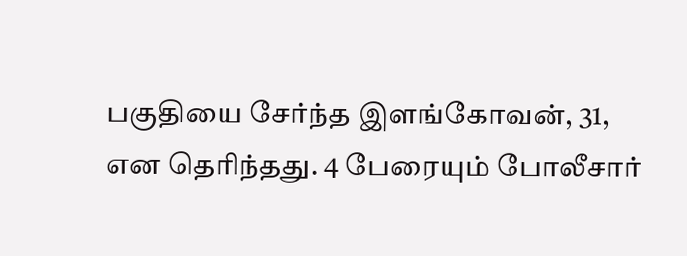பகுதியை சேர்ந்த இளங்கோவன், 31, என தெரிந்தது. 4 பேரையும் போலீசார்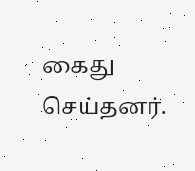கைது செய்தனர்.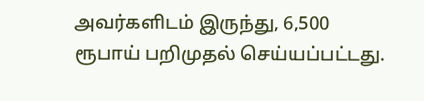அவர்களிடம் இருந்து, 6,500 ரூபாய் பறிமுதல் செய்யப்பட்டது.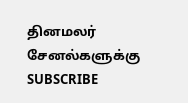தினமலர் சேனல்களுக்கு SUBSCRIBE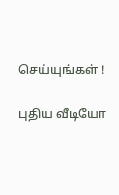செய்யுங்கள் !

புதிய வீடியோ